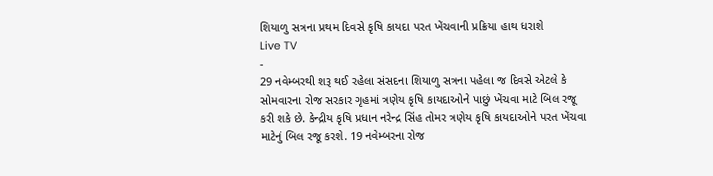શિયાળુ સત્રના પ્રથમ દિવસે કૃષિ કાયદા પરત ખેંચવાની પ્રક્રિયા હાથ ધરાશે
Live TV
-
29 નવેમ્બરથી શરૂ થઈ રહેલા સંસદના શિયાળુ સત્રના પહેલા જ દિવસે એટલે કે સોમવારના રોજ સરકાર ગૃહમાં ત્રણેય કૃષિ કાયદાઓને પાછું ખેંચવા માટે બિલ રજૂ કરી શકે છે. કેન્દ્રીય કૃષિ પ્રધાન નરેન્દ્ર સિંહ તોમર ત્રણેય કૃષિ કાયદાઓને પરત ખેંચવા માટેનું બિલ રજૂ કરશે. 19 નવેમ્બરના રોજ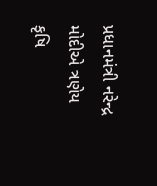પ્રધાનમંત્રી નરેન્દ્ર મોદીએ ત્રણેય કૃષિ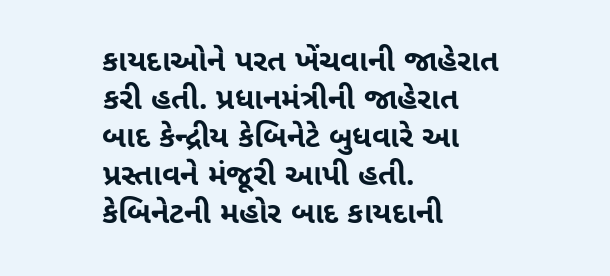કાયદાઓને પરત ખેંચવાની જાહેરાત કરી હતી. પ્રધાનમંત્રીની જાહેરાત બાદ કેન્દ્રીય કેબિનેટે બુધવારે આ પ્રસ્તાવને મંજૂરી આપી હતી. કેબિનેટની મહોર બાદ કાયદાની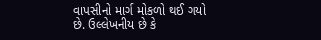વાપસીનો માર્ગ મોકળો થઈ ગયો છે. ઉલ્લેખનીય છે કે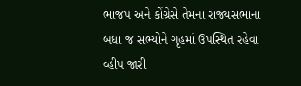ભાજપ અને કોંગ્રેસે તેમના રાજ્યસભાના બધા જ સભ્યોને ગૃહમાં ઉપસ્થિત રહેવા વ્હીપ જારી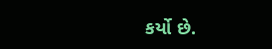કર્યો છે.